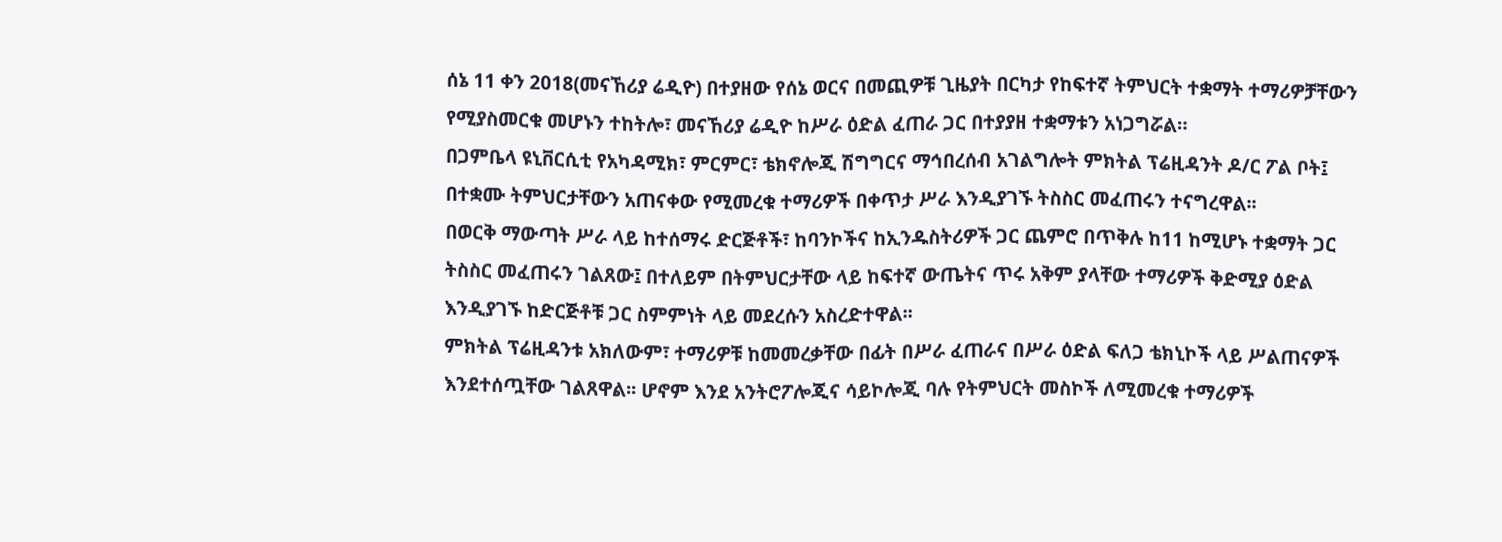ሰኔ 11 ቀን 2018(መናኸሪያ ሬዲዮ) በተያዘው የሰኔ ወርና በመጪዎቹ ጊዜያት በርካታ የከፍተኛ ትምህርት ተቋማት ተማሪዎቻቸውን የሚያስመርቁ መሆኑን ተከትሎ፣ መናኸሪያ ሬዲዮ ከሥራ ዕድል ፈጠራ ጋር በተያያዘ ተቋማቱን አነጋግሯል።
በጋምቤላ ዩኒቨርሲቲ የአካዳሚክ፣ ምርምር፣ ቴክኖሎጂ ሽግግርና ማኅበረሰብ አገልግሎት ምክትል ፕሬዚዳንት ዶ/ር ፖል ቦት፤ በተቋሙ ትምህርታቸውን አጠናቀው የሚመረቁ ተማሪዎች በቀጥታ ሥራ እንዲያገኙ ትስስር መፈጠሩን ተናግረዋል፡፡
በወርቅ ማውጣት ሥራ ላይ ከተሰማሩ ድርጅቶች፣ ከባንኮችና ከኢንዱስትሪዎች ጋር ጨምሮ በጥቅሉ ከ11 ከሚሆኑ ተቋማት ጋር ትስስር መፈጠሩን ገልጸው፤ በተለይም በትምህርታቸው ላይ ከፍተኛ ውጤትና ጥሩ አቅም ያላቸው ተማሪዎች ቅድሚያ ዕድል እንዲያገኙ ከድርጅቶቹ ጋር ስምምነት ላይ መደረሱን አስረድተዋል፡፡
ምክትል ፕሬዚዳንቱ አክለውም፣ ተማሪዎቹ ከመመረቃቸው በፊት በሥራ ፈጠራና በሥራ ዕድል ፍለጋ ቴክኒኮች ላይ ሥልጠናዎች እንደተሰጧቸው ገልጸዋል፡፡ ሆኖም እንደ አንትሮፖሎጂና ሳይኮሎጂ ባሉ የትምህርት መስኮች ለሚመረቁ ተማሪዎች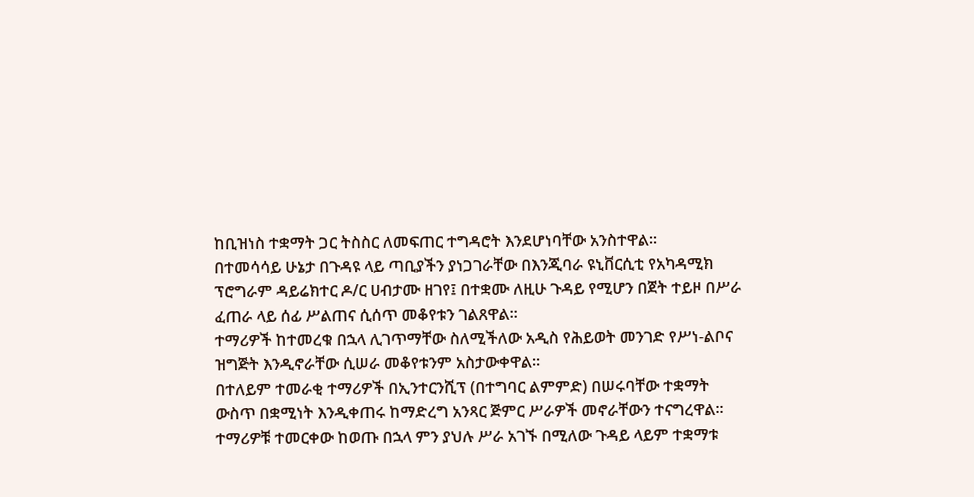ከቢዝነስ ተቋማት ጋር ትስስር ለመፍጠር ተግዳሮት እንደሆነባቸው አንስተዋል።
በተመሳሳይ ሁኔታ በጉዳዩ ላይ ጣቢያችን ያነጋገራቸው በእንጂባራ ዩኒቨርሲቲ የአካዳሚክ ፕሮግራም ዳይሬክተር ዶ/ር ሀብታሙ ዘገየ፤ በተቋሙ ለዚሁ ጉዳይ የሚሆን በጀት ተይዞ በሥራ ፈጠራ ላይ ሰፊ ሥልጠና ሲሰጥ መቆየቱን ገልጸዋል፡፡
ተማሪዎች ከተመረቁ በኋላ ሊገጥማቸው ስለሚችለው አዲስ የሕይወት መንገድ የሥነ-ልቦና ዝግጅት እንዲኖራቸው ሲሠራ መቆየቱንም አስታውቀዋል።
በተለይም ተመራቂ ተማሪዎች በኢንተርንሺፕ (በተግባር ልምምድ) በሠሩባቸው ተቋማት ውስጥ በቋሚነት እንዲቀጠሩ ከማድረግ አንጻር ጅምር ሥራዎች መኖራቸውን ተናግረዋል፡፡
ተማሪዎቹ ተመርቀው ከወጡ በኋላ ምን ያህሉ ሥራ አገኙ በሚለው ጉዳይ ላይም ተቋማቱ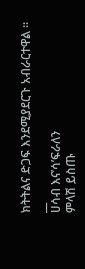ክትትልና ድጋፍ እንደሚያደርጉ አብራርተዋል ።
__
ሀሳብ እና’ሳ’ፍራለን
ምላሽ ይስጡ